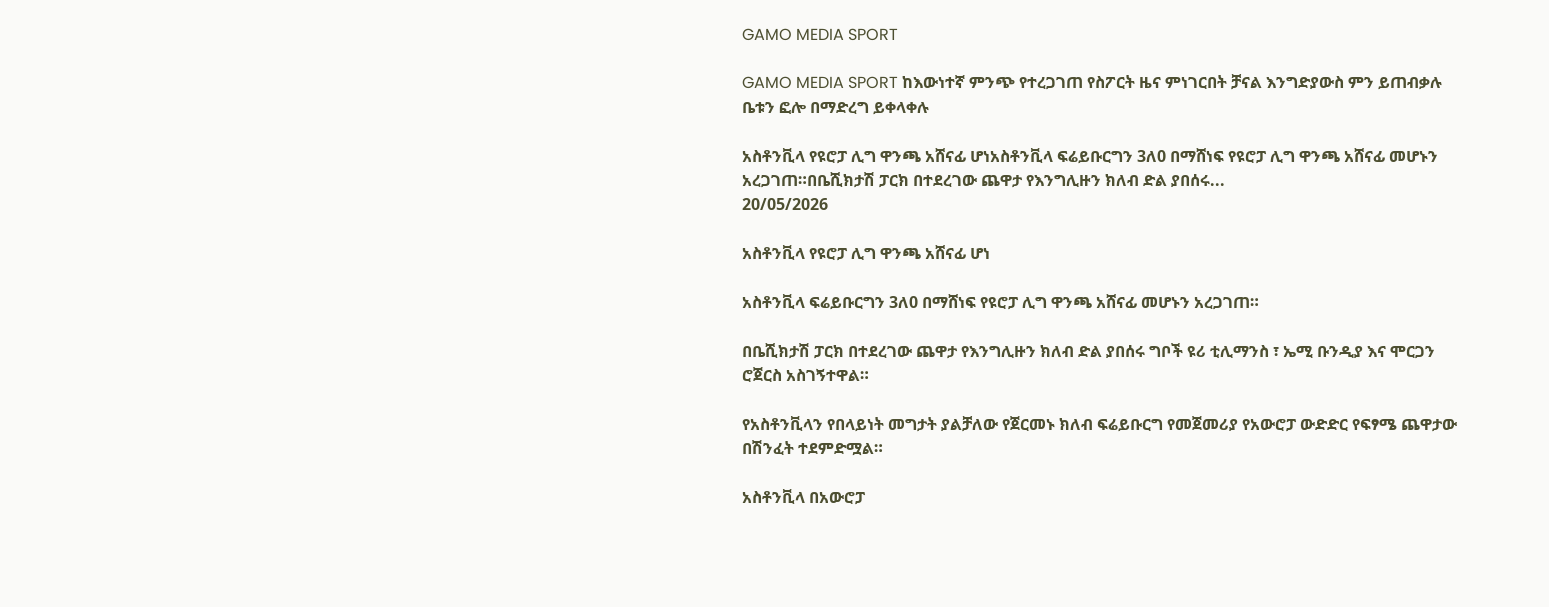GAMO MEDIA SPORT

GAMO MEDIA SPORT ከእውነተኛ ምንጭ የተረጋገጠ የስፖርት ዜና ምነገርበት ቻናል እንግድያውስ ምን ይጠብቃሉ ቤቱን ፎሎ በማድረግ ይቀላቀሉ

አስቶንቪላ የዩሮፓ ሊግ ዋንጫ አሸናፊ ሆነአስቶንቪላ ፍሬይቡርግን 3ለ0 በማሸነፍ የዩሮፓ ሊግ ዋንጫ አሸናፊ መሆኑን አረጋገጠ።በቤሺክታሽ ፓርክ በተደረገው ጨዋታ የእንግሊዙን ክለብ ድል ያበሰሩ...
20/05/2026

አስቶንቪላ የዩሮፓ ሊግ ዋንጫ አሸናፊ ሆነ

አስቶንቪላ ፍሬይቡርግን 3ለ0 በማሸነፍ የዩሮፓ ሊግ ዋንጫ አሸናፊ መሆኑን አረጋገጠ።

በቤሺክታሽ ፓርክ በተደረገው ጨዋታ የእንግሊዙን ክለብ ድል ያበሰሩ ግቦች ዩሪ ቲሊማንስ ፣ ኤሚ ቡንዲያ እና ሞርጋን ሮጀርስ አስገኝተዋል።

የአስቶንቪላን የበላይነት መግታት ያልቻለው የጀርመኑ ክለብ ፍሬይቡርግ የመጀመሪያ የአውሮፓ ውድድር የፍፃሜ ጨዋታው በሽንፈት ተደምድሟል።

አስቶንቪላ በአውሮፓ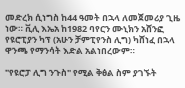መድረክ ሲነግስ ከ44 ዓመት በኋላ ለመጀመሪያ ጊዜ ነው። ቪሊ እኤአ ከ1982 ባየርን ሙኒክን አሸንፎ የዩሮፒያን ካፕ (አሁን ቻምፒየንስ ሊግ) ካሸነፈ በኋላ ዋንጫ የማንሳት እድል አልነበረውም።

"የዩሮፓ ሊግ ንጉስ" የሚል ቅፅል ስም ያገኙት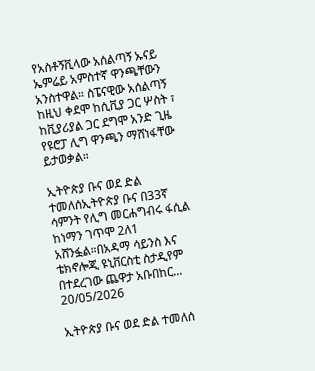የአስቶኝቪላው አሰልጣኝ ኡናይ ኤምሬይ አምስተኛ ዋንጫቸውን አንስተዋል። ስፔናዊው አሰልጣኝ ከዚህ ቀደሞ ከሲቪያ ጋር ሦስት ፣ ከቪያሪያል ጋር ደግሞ አንድ ጊዜ የዩሮፓ ሊግ ዋንጫን ማሸነፋቸው ይታወቃል።

ኢትዮጵያ ቡና ወደ ድል ተመለሰኢትዮጵያ ቡና በ33ኛ ሳምንት የሊግ መርሐግብሩ ፋሲል ከነማን ገጥሞ 2ለ1 አሸንፏል።በአዳማ ሳይንስ እና ቴክኖሎጂ ዩኒቨርስቲ ስታዲየም በተደረገው ጨዋታ አቡበከር...
20/05/2026

ኢትዮጵያ ቡና ወደ ድል ተመለሰ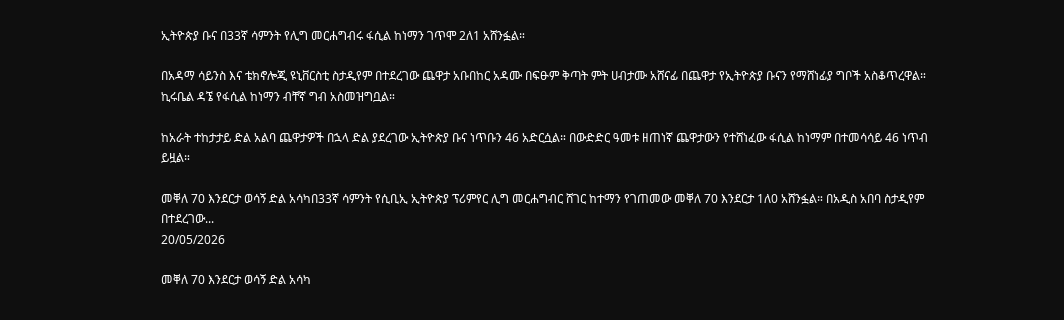ኢትዮጵያ ቡና በ33ኛ ሳምንት የሊግ መርሐግብሩ ፋሲል ከነማን ገጥሞ 2ለ1 አሸንፏል።

በአዳማ ሳይንስ እና ቴክኖሎጂ ዩኒቨርስቲ ስታዲየም በተደረገው ጨዋታ አቡበከር አዳሙ በፍፁም ቅጣት ምት ሀብታሙ አሸናፊ በጨዋታ የኢትዮጵያ ቡናን የማሸነፊያ ግቦች አስቆጥረዋል። ኪሩቤል ዳኜ የፋሲል ከነማን ብቸኛ ግብ አስመዝግቧል።

ከአራት ተከታታይ ድል አልባ ጨዋታዎች በኋላ ድል ያደረገው ኢትዮጵያ ቡና ነጥቡን 46 አድርሷል። በውድድር ዓመቱ ዘጠነኛ ጨዋታውን የተሸነፈው ፋሲል ከነማም በተመሳሳይ 46 ነጥብ ይዟል።

መቐለ 70 እንደርታ ወሳኝ ድል አሳካበ33ኛ ሳምንት የሲቢኢ ኢትዮጵያ ፕሪምየር ሊግ መርሐግብር ሸገር ከተማን የገጠመው መቐለ 70 እንደርታ 1ለ0 አሸንፏል። በአዲስ አበባ ስታዲየም በተደረገው...
20/05/2026

መቐለ 70 እንደርታ ወሳኝ ድል አሳካ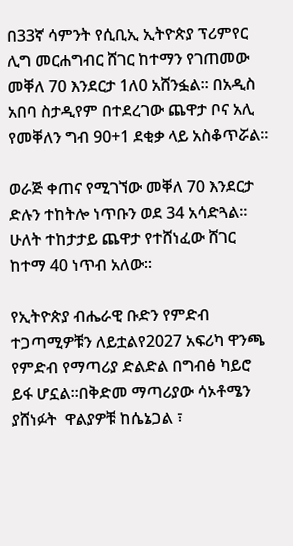በ33ኛ ሳምንት የሲቢኢ ኢትዮጵያ ፕሪምየር ሊግ መርሐግብር ሸገር ከተማን የገጠመው መቐለ 70 እንደርታ 1ለ0 አሸንፏል። በአዲስ አበባ ስታዲየም በተደረገው ጨዋታ ቦና አሊ የመቐለን ግብ 90+1 ደቂቃ ላይ አስቆጥሯል።

ወራጅ ቀጠና የሚገኘው መቐለ 70 እንደርታ ድሉን ተከትሎ ነጥቡን ወደ 34 አሳድጓል። ሁለት ተከታታይ ጨዋታ የተሸነፈው ሸገር ከተማ 40 ነጥብ አለው።

የኢትዮጵያ ብሔራዊ ቡድን የምድብ ተጋጣሚዎቹን ለይቷልየ2027 አፍሪካ ዋንጫ የምድብ የማጣሪያ ድልድል በግብፅ ካይሮ ይፋ ሆኗል።በቅድመ ማጣሪያው ሳኦቶሜን ያሸነፉት  ዋልያዎቹ ከሴኔጋል ፣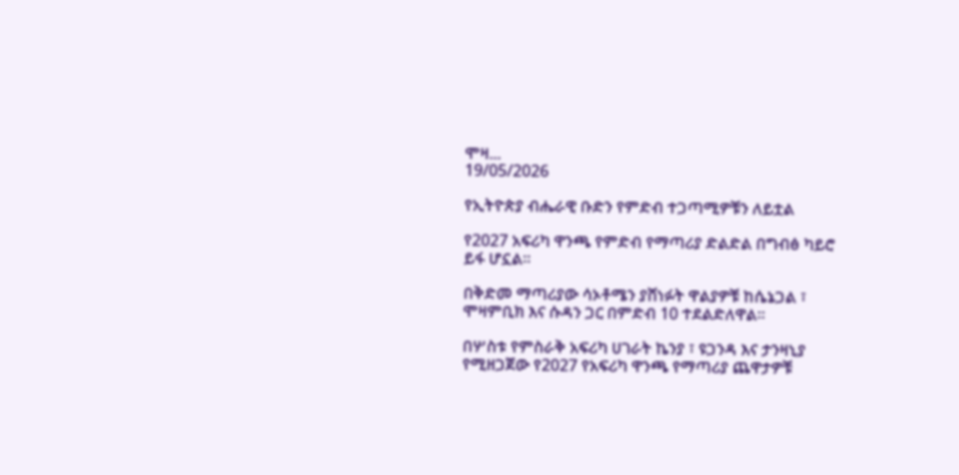ሞዛ...
19/05/2026

የኢትዮጵያ ብሔራዊ ቡድን የምድብ ተጋጣሚዎቹን ለይቷል

የ2027 አፍሪካ ዋንጫ የምድብ የማጣሪያ ድልድል በግብፅ ካይሮ ይፋ ሆኗል።

በቅድመ ማጣሪያው ሳኦቶሜን ያሸነፉት ዋልያዎቹ ከሴኔጋል ፣ ሞዛምቢክ እና ሱዳን ጋር በምድብ 10 ተደልድለዋል።

በሦስቱ የምስራቅ አፍሪካ ሀገራት ኬንያ ፣ ዩጋንዳ እና ታንዛኒያ የሚዘጋጀው የ2027 የአፍሪካ ዋንጫ የማጣሪያ ጨዋታዎቹ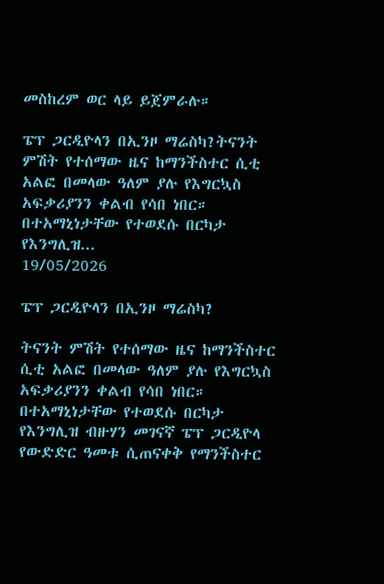መስከረም ወር ላይ ይጀምራሉ።

ፔፕ ጋርዲዮላን በኢንዞ ማሬስካ?ትናንት ምሽት የተሰማው ዜና ከማንችስተር ሲቲ አልፎ በመላው ዓለም ያሉ የእግርኳስ አፍቃሪያንን ቀልብ የሳበ ነበር። በተአማኒነታቸው የተወደሱ በርካታ የእንግሊዝ...
19/05/2026

ፔፕ ጋርዲዮላን በኢንዞ ማሬስካ?

ትናንት ምሽት የተሰማው ዜና ከማንችስተር ሲቲ አልፎ በመላው ዓለም ያሉ የእግርኳስ አፍቃሪያንን ቀልብ የሳበ ነበር። በተአማኒነታቸው የተወደሱ በርካታ የእንግሊዝ ብዙሃን መገናኛ ፔፕ ጋርዲዮላ የውድድር ዓመቱ ሲጠናቀቅ የማንችስተር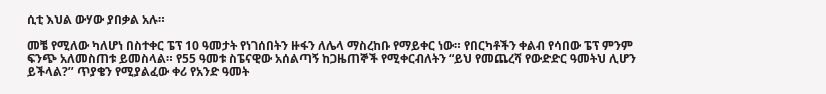ሲቲ እህል ውሃው ያበቃል አሉ።

መቼ የሚለው ካለሆነ በስተቀር ፔፕ 10 ዓመታት የነገሰበትን ዙፋን ለሌላ ማስረከቡ የማይቀር ነው። የበርካቶችን ቀልብ የሳበው ፔፕ ምንም ፍንጭ አለመስጠቱ ይመስላል። የ55 ዓመቱ ስፔናዊው አሰልጣኝ ከጋዜጠኞች የሚቀርብለትን “ይህ የመጨረሻ የውድድር ዓመትህ ሊሆን ይችላል?’’ ጥያቄን የሚያልፈው ቀሪ የአንድ ዓመት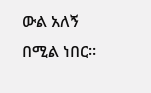ውል አለኝ በሚል ነበር።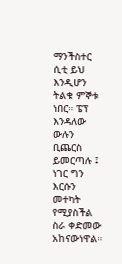ማንችስተር ሲቲ ይህ እንዲሆን ትልቁ ምኞቱ ነበር። ፔፕ እንዳለው ውሉን ቢጨርስ ይመርጣሉ ፤ ነገር ግን እርሱን መተካት የሚያስችል ስራ ቀድመው አከናውነዋል።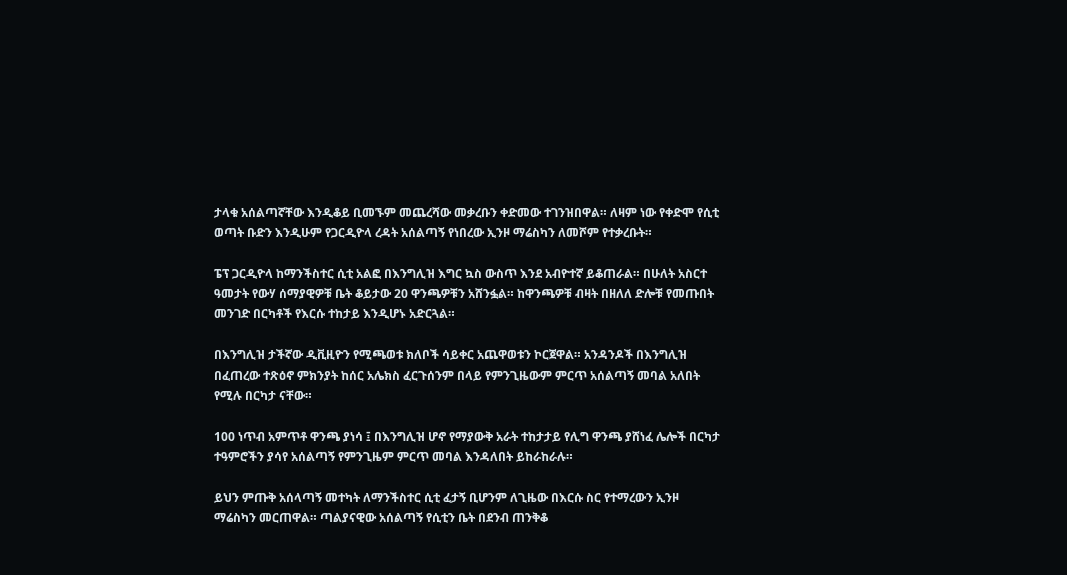ታላቁ አሰልጣኛቸው እንዲቆይ ቢመኙም መጨረሻው መቃረቡን ቀድመው ተገንዝበዋል። ለዛም ነው የቀድሞ የሲቲ ወጣት ቡድን እንዲሁም የጋርዲዮላ ረዳት አሰልጣኝ የነበረው ኢንዞ ማሬስካን ለመሾም የተቃረቡት።

ፔፕ ጋርዲዮላ ከማንችስተር ሲቲ አልፎ በእንግሊዝ እግር ኳስ ውስጥ እንደ አብዮተኛ ይቆጠራል። በሁለት አስርተ ዓመታት የውሃ ሰማያዊዎቹ ቤት ቆይታው 20 ዋንጫዎቹን አሸንፏል። ከዋንጫዎቹ ብዛት በዘለለ ድሎቹ የመጡበት መንገድ በርካቶች የእርሱ ተከታይ እንዲሆኑ አድርጓል።

በእንግሊዝ ታችኛው ዲቪዚዮን የሚጫወቱ ክለቦች ሳይቀር አጨዋወቱን ኮርጀዋል። አንዳንዶች በእንግሊዝ በፈጠረው ተጽዕኖ ምክንያት ከሰር አሌክስ ፈርጉሰንም በላይ የምንጊዜውም ምርጥ አሰልጣኝ መባል አለበት የሚሉ በርካታ ናቸው።

100 ነጥብ አምጥቶ ዋንጫ ያነሳ ፤ በእንግሊዝ ሆኖ የማያውቅ አራት ተከታታይ የሊግ ዋንጫ ያሸነፈ ሌሎች በርካታ ተዓምሮችን ያሳየ አሰልጣኝ የምንጊዜም ምርጥ መባል እንዳለበት ይከራከራሉ።

ይህን ምጡቅ አሰላጣኝ መተካት ለማንችስተር ሲቲ ፈታኝ ቢሆንም ለጊዜው በእርሱ ስር የተማረውን ኢንዞ ማሬስካን መርጠዋል። ጣልያናዊው አሰልጣኝ የሲቲን ቤት በደንብ ጠንቅቆ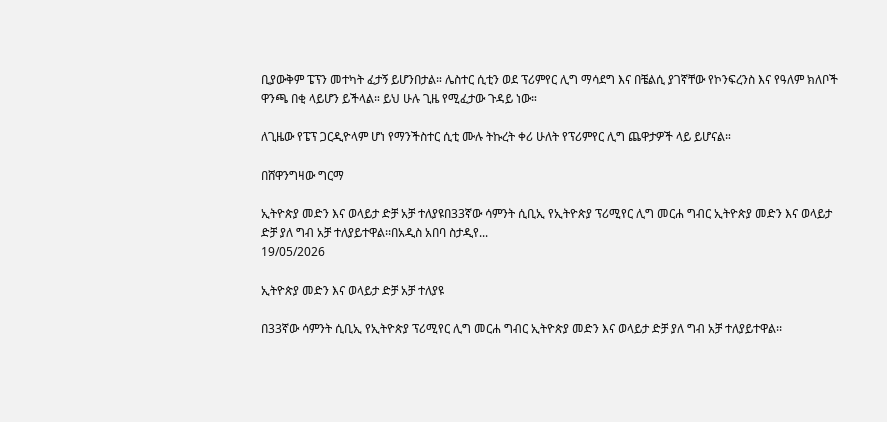ቢያውቅም ፔፕን መተካት ፈታኝ ይሆንበታል። ሌስተር ሲቲን ወደ ፕሪምየር ሊግ ማሳደግ እና በቼልሲ ያገኛቸው የኮንፍረንስ እና የዓለም ክለቦች ዋንጫ በቂ ላይሆን ይችላል። ይህ ሁሉ ጊዜ የሚፈታው ጉዳይ ነው።

ለጊዜው የፔፕ ጋርዲዮላም ሆነ የማንችስተር ሲቲ ሙሉ ትኩረት ቀሪ ሁለት የፕሪምየር ሊግ ጨዋታዎች ላይ ይሆናል።

በሸዋንግዛው ግርማ

ኢትዮጵያ መድን እና ወላይታ ድቻ አቻ ተለያዩበ33ኛው ሳምንት ሲቢኢ የኢትዮጵያ ፕሪሚየር ሊግ መርሐ ግብር ኢትዮጵያ መድን እና ወላይታ ድቻ ያለ ግብ አቻ ተለያይተዋል፡፡በአዲስ አበባ ስታዲየ...
19/05/2026

ኢትዮጵያ መድን እና ወላይታ ድቻ አቻ ተለያዩ

በ33ኛው ሳምንት ሲቢኢ የኢትዮጵያ ፕሪሚየር ሊግ መርሐ ግብር ኢትዮጵያ መድን እና ወላይታ ድቻ ያለ ግብ አቻ ተለያይተዋል፡፡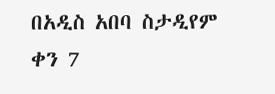በአዲስ አበባ ስታዲየም ቀን 7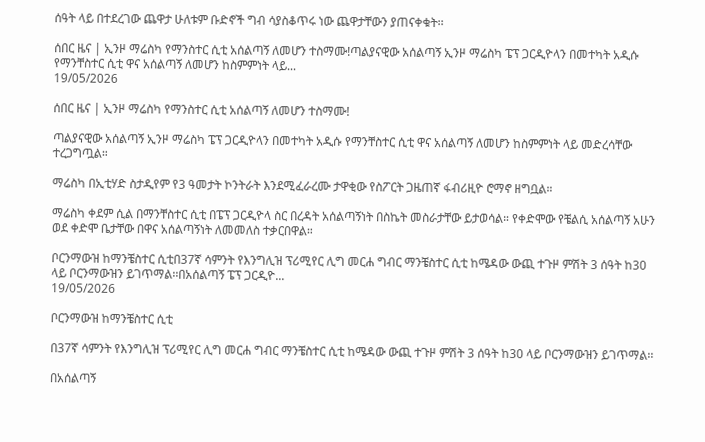ሰዓት ላይ በተደረገው ጨዋታ ሁለቱም ቡድኖች ግብ ሳያስቆጥሩ ነው ጨዋታቸውን ያጠናቀቁት፡፡

ሰበር ዜና | ኢንዞ ማሬስካ የማንስተር ሲቲ አሰልጣኝ ለመሆን ተስማሙ!ጣልያናዊው አሰልጣኝ ኢንዞ ማሬስካ ፔፕ ጋርዲዮላን በመተካት አዲሱ የማንቸስተር ሲቲ ዋና አሰልጣኝ ለመሆን ከስምምነት ላይ...
19/05/2026

ሰበር ዜና | ኢንዞ ማሬስካ የማንስተር ሲቲ አሰልጣኝ ለመሆን ተስማሙ!

ጣልያናዊው አሰልጣኝ ኢንዞ ማሬስካ ፔፕ ጋርዲዮላን በመተካት አዲሱ የማንቸስተር ሲቲ ዋና አሰልጣኝ ለመሆን ከስምምነት ላይ መድረሳቸው ተረጋግጧል።

ማሬስካ በኢቲሃድ ስታዲየም የ3 ዓመታት ኮንትራት እንደሚፈራረሙ ታዋቂው የስፖርት ጋዜጠኛ ፋብሪዚዮ ሮማኖ ዘግቧል።

ማሬስካ ቀደም ሲል በማንቸስተር ሲቲ በፔፕ ጋርዲዮላ ስር በረዳት አሰልጣኝነት በስኬት መስራታቸው ይታወሳል። የቀድሞው የቼልሲ አሰልጣኝ አሁን ወደ ቀድሞ ቤታቸው በዋና አሰልጣኝነት ለመመለስ ተቃርበዋል።

ቦርንማውዝ ከማንቼስተር ሲቲበ37ኛ ሳምንት የእንግሊዝ ፕሪሚየር ሊግ መርሐ ግብር ማንቼስተር ሲቲ ከሜዳው ውጪ ተጉዞ ምሽት 3 ሰዓት ከ30 ላይ ቦርንማውዝን ይገጥማል፡፡በአሰልጣኝ ፔፕ ጋርዲዮ...
19/05/2026

ቦርንማውዝ ከማንቼስተር ሲቲ

በ37ኛ ሳምንት የእንግሊዝ ፕሪሚየር ሊግ መርሐ ግብር ማንቼስተር ሲቲ ከሜዳው ውጪ ተጉዞ ምሽት 3 ሰዓት ከ30 ላይ ቦርንማውዝን ይገጥማል፡፡

በአሰልጣኝ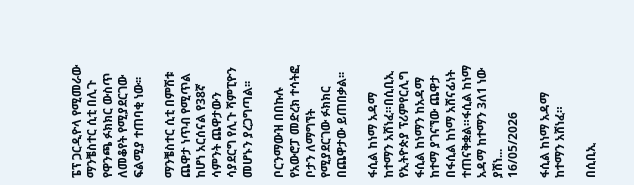ፔፕ ጋርዲዮላ የሚመራው ማንቼስተር ሲቲ በሊጉ የዋንጫ ፉክክር ውስጥ ለመቆየት የሚያደርገው ፍልሚያ ተጠባቂ ነው፡፡

ማንቼስተር ሲቲ በምሽቱ ጨዋታ ነጥብ የሚጥል ከሆነ አርሰናል የ38ኛ ሳምንት ጨዋታውን ሳያደርግ የሊጉ ሻምፒዮን መሆኑን ያረጋግጣል፡፡

ቦርንማውዝ በበኩሉ የአውሮፓ መድረክ ተሳትፎ ቦታን ለማግኘት የሚያደርገው ፉክክር በጨዋታው ይጠበቃል፡፡

ፋሲል ከነማ አዳማ ከተማን አሸነፈ።በሲቢኢ የኢትዮጵያ ፕሪምየርሊግ ፋሲል ከነማን ከአዳማ ከተማ ያገናኘው ጨዋታ በፋሲል ከነማ አሸናፊነት ተጠናቅቋል።ፋሲል ከነማ አዳማ ከተማን 3ለ1 ነው ያሸነ...
16/05/2026

ፋሲል ከነማ አዳማ ከተማን አሸነፈ።

በሲቢኢ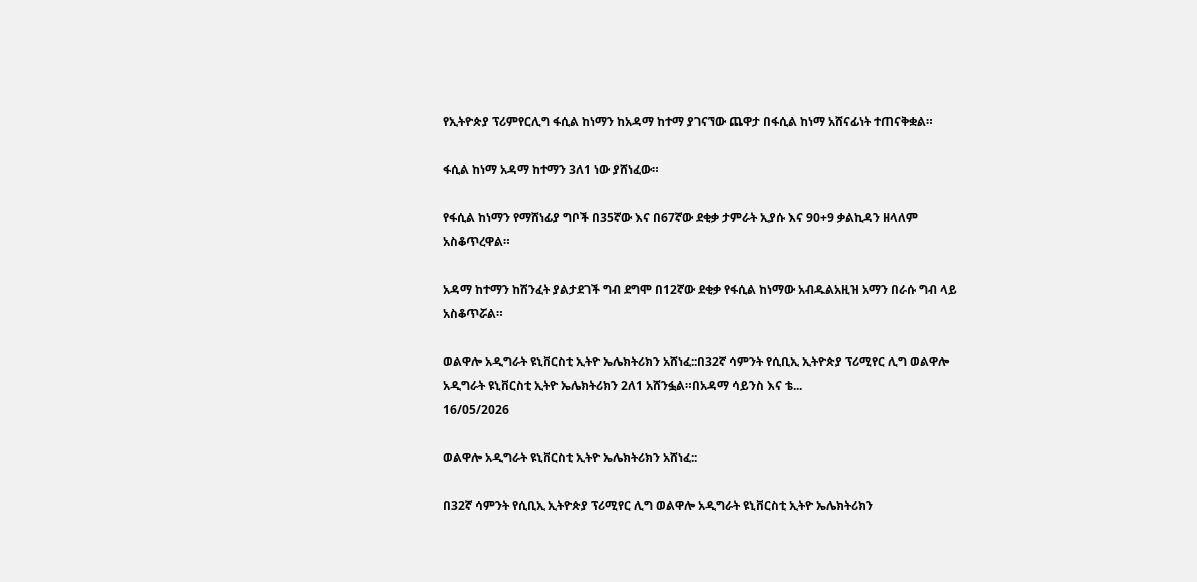የኢትዮጵያ ፕሪምየርሊግ ፋሲል ከነማን ከአዳማ ከተማ ያገናኘው ጨዋታ በፋሲል ከነማ አሸናፊነት ተጠናቅቋል።

ፋሲል ከነማ አዳማ ከተማን 3ለ1 ነው ያሸነፈው።

የፋሲል ከነማን የማሸነፊያ ግቦች በ35ኛው እና በ67ኛው ደቂቃ ታምራት ኢያሱ እና 90+9 ቃልኪዳን ዘላለም አስቆጥረዋል።

አዳማ ከተማን ከሽንፈት ያልታደገች ግብ ደግሞ በ12ኛው ደቂቃ የፋሲል ከነማው አብዱልአዚዝ አማን በራሱ ግብ ላይ አስቆጥሯል።

ወልዋሎ አዲግራት ዩኒቨርስቲ ኢትዮ ኤሌክትሪክን አሸነፈ::በ32ኛ ሳምንት የሲቢኢ ኢትዮጵያ ፕሪሚየር ሊግ ወልዋሎ አዲግራት ዩኒቨርስቲ ኢትዮ ኤሌክትሪክን 2ለ1 አሸንፏል።በአዳማ ሳይንስ እና ቴ...
16/05/2026

ወልዋሎ አዲግራት ዩኒቨርስቲ ኢትዮ ኤሌክትሪክን አሸነፈ::

በ32ኛ ሳምንት የሲቢኢ ኢትዮጵያ ፕሪሚየር ሊግ ወልዋሎ አዲግራት ዩኒቨርስቲ ኢትዮ ኤሌክትሪክን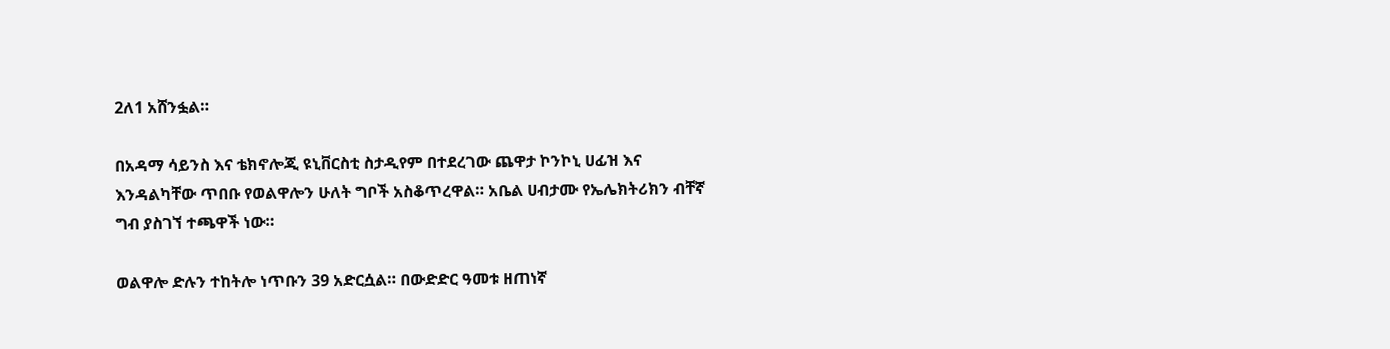2ለ1 አሸንፏል።

በአዳማ ሳይንስ እና ቴክኖሎጂ ዩኒቨርስቲ ስታዲየም በተደረገው ጨዋታ ኮንኮኒ ሀፊዝ እና እንዳልካቸው ጥበቡ የወልዋሎን ሁለት ግቦች አስቆጥረዋል። አቤል ሀብታሙ የኤሌክትሪክን ብቸኛ ግብ ያስገኘ ተጫዋች ነው።

ወልዋሎ ድሉን ተከትሎ ነጥቡን 39 አድርሷል። በውድድር ዓመቱ ዘጠነኛ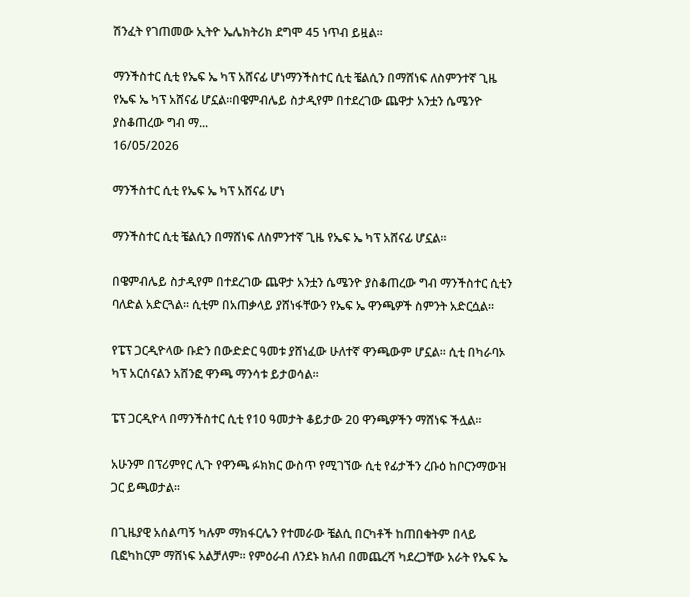ሽንፈት የገጠመው ኢትዮ ኤሌክትሪክ ደግሞ 45 ነጥብ ይዟል።

ማንችስተር ሲቲ የኤፍ ኤ ካፕ አሸናፊ ሆነማንችስተር ሲቲ ቼልሲን በማሸነፍ ለስምንተኛ ጊዜ የኤፍ ኤ ካፕ አሸናፊ ሆኗል።በዌምብሌይ ስታዲየም በተደረገው ጨዋታ አንቷን ሴሜንዮ ያስቆጠረው ግብ ማ...
16/05/2026

ማንችስተር ሲቲ የኤፍ ኤ ካፕ አሸናፊ ሆነ

ማንችስተር ሲቲ ቼልሲን በማሸነፍ ለስምንተኛ ጊዜ የኤፍ ኤ ካፕ አሸናፊ ሆኗል።

በዌምብሌይ ስታዲየም በተደረገው ጨዋታ አንቷን ሴሜንዮ ያስቆጠረው ግብ ማንችስተር ሲቲን ባለድል አድርጓል። ሲቲም በአጠቃላይ ያሸነፋቸውን የኤፍ ኤ ዋንጫዎች ስምንት አድርሷል።

የፔፕ ጋርዲዮላው ቡድን በውድድር ዓመቱ ያሸነፈው ሁለተኛ ዋንጫውም ሆኗል። ሲቲ በካራባኦ ካፕ አርሰናልን አሸንፎ ዋንጫ ማንሳቱ ይታወሳል።

ፔፕ ጋርዲዮላ በማንችስተር ሲቲ የ10 ዓመታት ቆይታው 20 ዋንጫዎችን ማሸነፍ ችሏል።

አሁንም በፕሪምየር ሊጉ የዋንጫ ፉክክር ውስጥ የሚገኘው ሲቲ የፊታችን ረቡዕ ከቦርንማውዝ ጋር ይጫወታል።

በጊዜያዊ አሰልጣኝ ካሉም ማክፋርሌን የተመራው ቼልሲ በርካቶች ከጠበቁትም በላይ ቢፎካከርም ማሸነፍ አልቻለም። የምዕራብ ለንደኑ ክለብ በመጨረሻ ካደረጋቸው አራት የኤፍ ኤ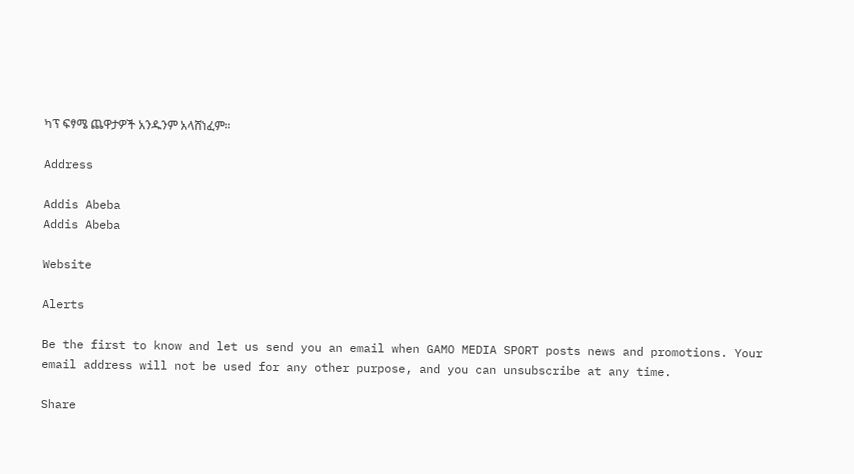ካፕ ፍፃሜ ጨዋታዎች አንዱንም አላሸነፈም።

Address

Addis Abeba
Addis Abeba

Website

Alerts

Be the first to know and let us send you an email when GAMO MEDIA SPORT posts news and promotions. Your email address will not be used for any other purpose, and you can unsubscribe at any time.

Share